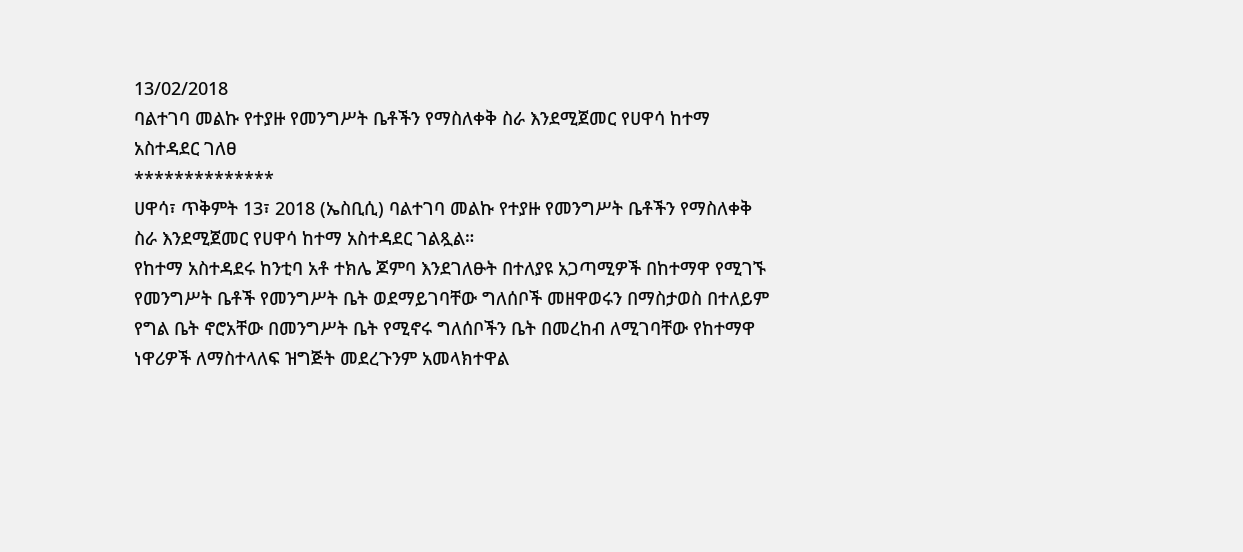13/02/2018
ባልተገባ መልኩ የተያዙ የመንግሥት ቤቶችን የማስለቀቅ ስራ እንደሚጀመር የሀዋሳ ከተማ አስተዳደር ገለፀ
**************
ሀዋሳ፣ ጥቅምት 13፣ 2018 (ኤስቢሲ) ባልተገባ መልኩ የተያዙ የመንግሥት ቤቶችን የማስለቀቅ ስራ እንደሚጀመር የሀዋሳ ከተማ አስተዳደር ገልጿል።
የከተማ አስተዳደሩ ከንቲባ አቶ ተክሌ ጆምባ እንደገለፁት በተለያዩ አጋጣሚዎች በከተማዋ የሚገኙ የመንግሥት ቤቶች የመንግሥት ቤት ወደማይገባቸው ግለሰቦች መዘዋወሩን በማስታወስ በተለይም የግል ቤት ኖሮአቸው በመንግሥት ቤት የሚኖሩ ግለሰቦችን ቤት በመረከብ ለሚገባቸው የከተማዋ ነዋሪዎች ለማስተላለፍ ዝግጅት መደረጉንም አመላክተዋል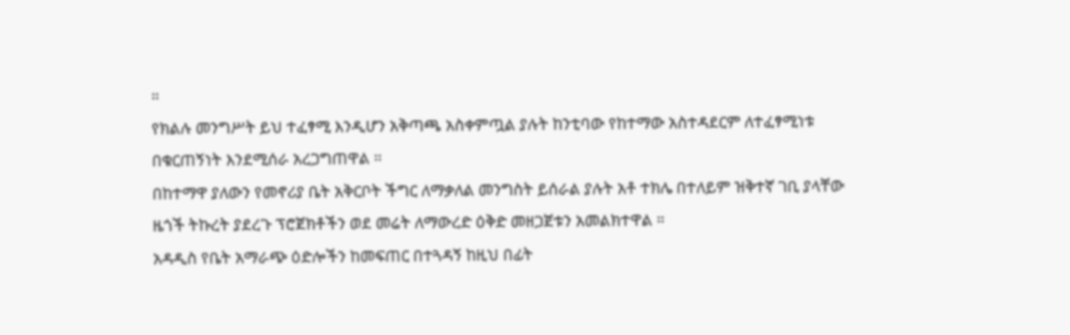።
የክልሉ መንግሥት ይህ ተፈፃሚ እንዲሆን አቅጣጫ አስቀምጧል ያሉት ከንቲባው የከተማው አስተዳደርም ለተፈፃሚነቱ በቁርጠኝነት እንደሚሰራ አረጋግጠዋል ።
በከተማዋ ያለውን የመኖሪያ ቤት አቅርቦት ችግር ለማቃለል መንግስት ይሰራል ያሉት አቶ ተክሌ በተለይም ዝቅተኛ ገቢ ያላቸው ዜጎች ትኩረት ያደረጉ ፕሮጀክቶችን ወደ መሬት ለማውረድ ዕቅድ መዘጋጀቱን አመልክተዋል ።
አዳዲስ የቤት አማራጭ ዕድሎችን ከመፍጠር በተጓዳኝ ከዚህ በፊት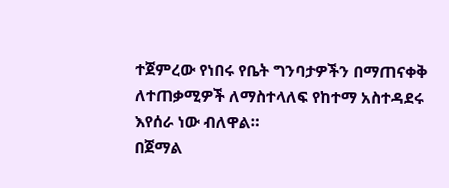ተጀምረው የነበሩ የቤት ግንባታዎችን በማጠናቀቅ ለተጠቃሚዎች ለማስተላለፍ የከተማ አስተዳደሩ እየሰራ ነው ብለዋል።
በጀማል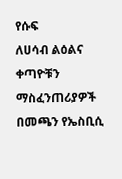የሱፍ
ለሀሳብ ልዕልና
ቀጣዮቹን ማስፈንጠሪያዎች በመጫን የኤስቢሲ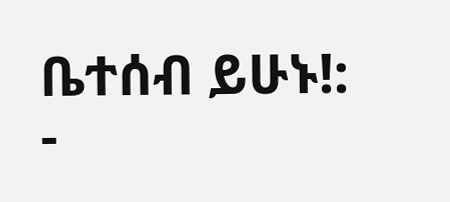ቤተሰብ ይሁኑ!: -